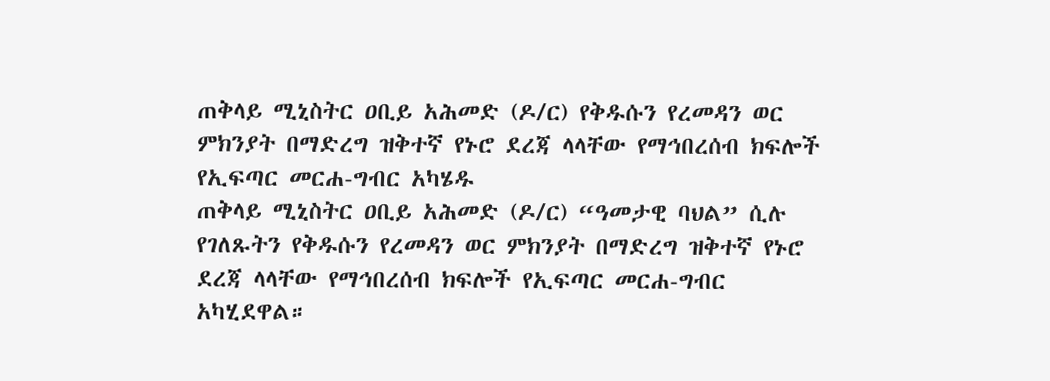ጠቅላይ ሚኒስትር ዐቢይ አሕመድ (ዶ/ር) የቅዱሱን የረመዳን ወር ምክንያት በማድረግ ዝቅተኛ የኑሮ ደረጃ ላላቸው የማኅበረሰብ ክፍሎች የኢፍጣር መርሐ-ግብር አካሄዱ
ጠቅላይ ሚኒስትር ዐቢይ አሕመድ (ዶ/ር) “ዓመታዊ ባህል” ሲሉ የገለጹትን የቅዱሱን የረመዳን ወር ምክንያት በማድረግ ዝቅተኛ የኑሮ ደረጃ ላላቸው የማኅበረሰብ ክፍሎች የኢፍጣር መርሐ-ግብር አካሂደዋል።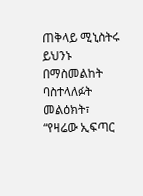ጠቅላይ ሚኒስትሩ ይህንኑ በማስመልከት ባስተላለፉት መልዕክት፣ “የዛሬው ኢፍጣር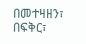በመተዛዘን፣ በፍቅር፣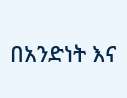በአንድነት እና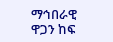ማኅበራዊ ዋጋን ከፍ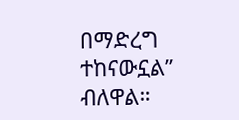በማድረግ ተከናውኗል” ብለዋል።